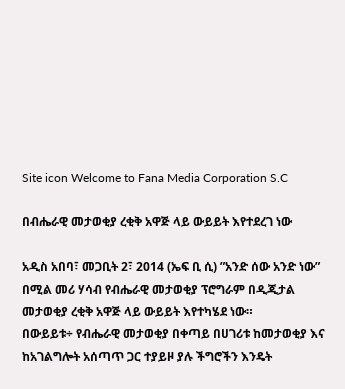Site icon Welcome to Fana Media Corporation S.C

በብሔራዊ መታወቂያ ረቂቅ አዋጅ ላይ ውይይት እየተደረገ ነው

አዲስ አበባ፣ መጋቢት 2፣ 2014 (ኤፍ ቢ ሲ) ”አንድ ሰው አንድ ነው” በሚል መሪ ሃሳብ የብሔራዊ መታወቂያ ፕሮግራም በዲጂታል መታወቂያ ረቂቅ አዋጅ ላይ ውይይት እየተካሄደ ነው።
በውይይቱ÷ የብሔራዊ መታወቂያ በቀጣይ በሀገሪቱ ከመታወቂያ እና ከአገልግሎት አሰጣጥ ጋር ተያይዞ ያሉ ችግሮችን እንዴት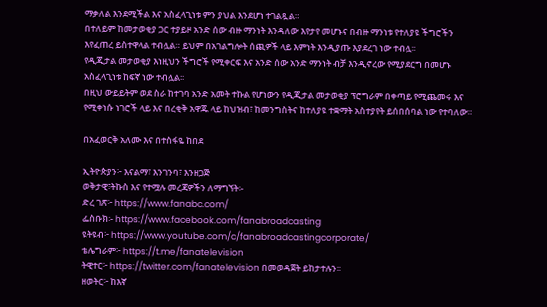ማቃለል እንደሚችል እና አስፈላጊነቱ ምን ያህል እንደሆነ ተገልጿል።
በተለይም ከመታወቂያ ጋር ተያይዞ አንድ ሰው ብዙ ማንነት እንዳለው እየታየ መሆኑና በብዙ ማንነቱ የተለያዩ ችግሮችን እየፈጠረ ይስተዋላል ተብሏል። ይህም በአገልግሎት ሰጪዎች ላይ እምነት እንዲያጡ እያደረገ ነው ተብሏ፡፡
የዲጂታል መታወቂያ እነዚህን ችግሮች የሚቀርፍ እና አንድ ሰው አንድ ማንነት ብቻ እንዲኖረው የሚያደርግ በመሆኑ አስፈላጊነቱ ከፍኛ ነው ተብሏል፡፡
በዚህ ውይይትም ወደ ስራ ከተገባ አንድ አመት ተኩል የሆነውን የዲጂታል መታወቂያ ፕሮግራም በቀጣይ የሚጨመሩ እና የሚቀነሱ ነገሮች ላይ እና በረቂቅ አዋጁ ላይ ከህዝብ፣ ከመንግስትና ከተለያዩ ተቋማት አስተያየት ይሰበሰባል ነው የተባለው።

በአፈወርቅ አለሙ እና በተስፋዬ ከበደ

ኢትዮጵያን፦ እናልማ፣ እንገንባ፣ እንዘጋጅ
ወቅታዊ፣ትኩስ እና የተሟሉ መረጃዎችን ለማግኘት፡-
ድረ ገጽ፦ https://www.fanabc.com/
ፌስቡክ፡- https://www.facebook.com/fanabroadcasting
ዩትዩብ፦ https://www.youtube.com/c/fanabroadcastingcorporate/
ቴሌግራም፦ https://t.me/fanatelevision
ትዊተር፦ https://twitter.com/fanatelevision በመወዳጀት ይከታተሉን፡፡
ዘወትር፦ ከእኛ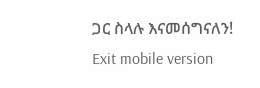ጋር ስላሉ እናመሰግናለን!
Exit mobile version